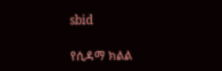sbid

የሲዳማ ክልል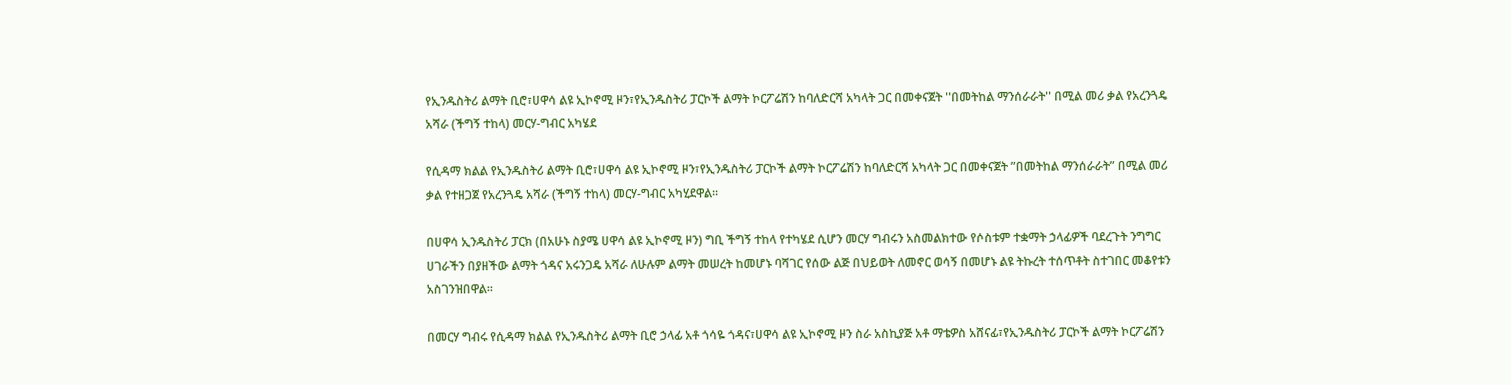የኢንዱስትሪ ልማት ቢሮ፣ሀዋሳ ልዩ ኢኮኖሚ ዞን፣የኢንዱስትሪ ፓርኮች ልማት ኮርፖሬሽን ከባለድርሻ አካላት ጋር በመቀናጀት ''በመትከል ማንሰራራት'' በሚል መሪ ቃል የአረንጓዴ አሻራ (ችግኝ ተከላ) መርሃ-ግብር አካሄደ

የሲዳማ ክልል የኢንዱስትሪ ልማት ቢሮ፣ሀዋሳ ልዩ ኢኮኖሚ ዞን፣የኢንዱስትሪ ፓርኮች ልማት ኮርፖሬሽን ከባለድርሻ አካላት ጋር በመቀናጀት ”በመትከል ማንሰራራት” በሚል መሪ ቃል የተዘጋጀ የአረንጓዴ አሻራ (ችግኝ ተከላ) መርሃ-ግብር አካሂደዋል።

በሀዋሳ ኢንዱስትሪ ፓርክ (በአሁኑ ስያሜ ሀዋሳ ልዩ ኢኮኖሚ ዞን) ግቢ ችግኝ ተከላ የተካሄደ ሲሆን መርሃ ግብሩን አስመልክተው የሶስቱም ተቋማት ኃላፊዎች ባደረጉት ንግግር ሀገራችን በያዘችው ልማት ጎዳና አሩንጋዴ አሻራ ለሁሉም ልማት መሠረት ከመሆኑ ባሻገር የሰው ልጅ በህይወት ለመኖር ወሳኝ በመሆኑ ልዩ ትኩረት ተሰጥቶት ስተገበር መቆየቱን አስገንዝበዋል።

በመርሃ ግብሩ የሲዳማ ክልል የኢንዱስትሪ ልማት ቢሮ ኃላፊ አቶ ጎሳዬ ጎዳና፣ሀዋሳ ልዩ ኢኮኖሚ ዞን ስራ አስኪያጅ አቶ ማቴዎስ አሸናፊ፣የኢንዱስትሪ ፓርኮች ልማት ኮርፖሬሽን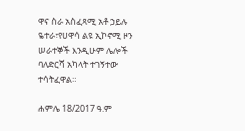ዋና ስራ አስፈጻሚ አቶ ኃይሉ ዬተራ፣የሀዋሳ ልዩ ኢኮኖሚ ዞን ሠራተኞች እንዲሁም ሌሎች ባለድርሻ አካላት ተገኝተው ተሳትፈዋል።

ሐምሌ 18/2017 ዓ.ም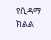የሲዳማ ክልል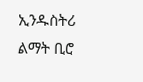ኢንዱስትሪ ልማት ቢሮ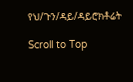የህ/ጉን/ዳይ/ዳይሮክቶሬት

Scroll to Top